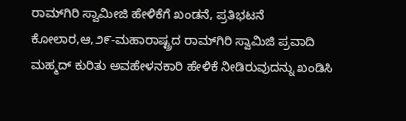ರಾಮ್‌ಗಿರಿ ಸ್ವಾಮೀಜಿ ಹೇಳಿಕೆಗೆ ಖಂಡನೆ, ಪ್ರತಿಭಟನೆ
ಕೋಲಾರ,ಆ,೨೯-ಮಹಾರಾಷ್ಟ್ರದ ರಾಮ್‌ಗಿರಿ ಸ್ವಾಮಿಜಿ ಪ್ರವಾದಿ ಮಹ್ಮದ್ ಕುರಿತು ಅವಹೇಳನಕಾರಿ ಹೇಳಿಕೆ ನೀಡಿರುವುದನ್ನು ಖಂಡಿಸಿ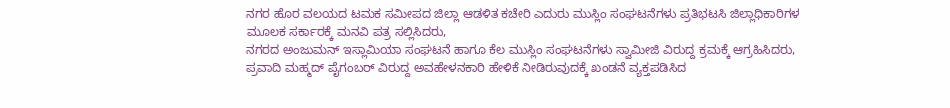ನಗರ ಹೊರ ವಲಯದ ಟಮಕ ಸಮೀಪದ ಜಿಲ್ಲಾ ಆಡಳಿತ ಕಚೇರಿ ಎದುರು ಮುಸ್ಲಿಂ ಸಂಘಟನೆಗಳು ಪ್ರತಿಭಟಸಿ ಜಿಲ್ಲಾಧಿಕಾರಿಗಳ ಮೂಲಕ ಸರ್ಕಾರಕ್ಕೆ ಮನವಿ ಪತ್ರ ಸಲ್ಲಿಸಿದರು,
ನಗರದ ಅಂಜುಮನ್ ಇಸ್ಲಾಮಿಯಾ ಸಂಘಟನೆ ಹಾಗೂ ಕೆಲ ಮುಸ್ಲಿಂ ಸಂಘಟನೆಗಳು ಸ್ವಾಮೀಜಿ ವಿರುದ್ದ ಕ್ರಮಕ್ಕೆ ಆಗ್ರಹಿಸಿದರು, ಪ್ರವಾದಿ ಮಹ್ಮದ್ ಪೈಗಂಬರ್ ವಿರುದ್ದ ಅವಹೇಳನಕಾರಿ ಹೇಳಿಕೆ ನೀಡಿರುವುದಕ್ಕೆ ಖಂಡನೆ ವ್ಯಕ್ತಪಡಿಸಿದ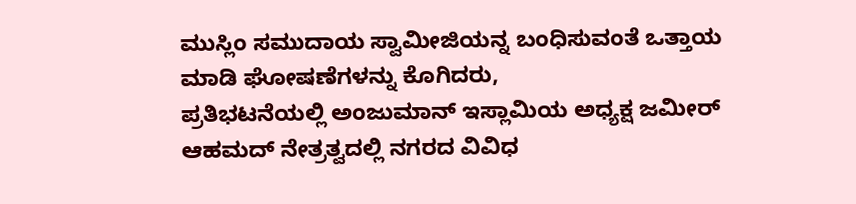ಮುಸ್ಲಿಂ ಸಮುದಾಯ ಸ್ವಾಮೀಜಿಯನ್ನ ಬಂಧಿಸುವಂತೆ ಒತ್ತಾಯ ಮಾಡಿ ಘೋಷಣೆಗಳನ್ನು ಕೊಗಿದರು,
ಪ್ರತಿಭಟನೆಯಲ್ಲಿ ಅಂಜುಮಾನ್ ಇಸ್ಲಾಮಿಯ ಅಧ್ಯಕ್ಷ ಜಮೀರ್ ಆಹಮದ್ ನೇತ್ರತ್ವದಲ್ಲಿ ನಗರದ ವಿವಿಧ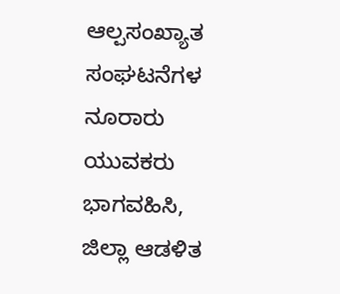ಆಲ್ಪಸಂಖ್ಯಾತ ಸಂಘಟನೆಗಳ ನೂರಾರು ಯುವಕರು ಭಾಗವಹಿಸಿ, ಜಿಲ್ಲಾ ಆಡಳಿತ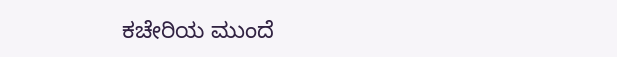ಕಚೇರಿಯ ಮುಂದೆ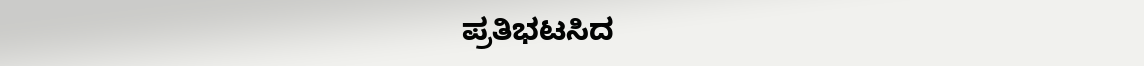ಪ್ರತಿಭಟಸಿದ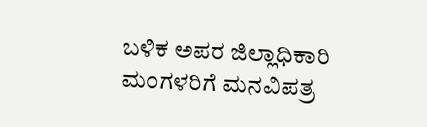ಬಳಿಕ ಅಪರ ಜಿಲ್ಲಾಧಿಕಾರಿ ಮಂಗಳರಿಗೆ ಮನವಿಪತ್ರ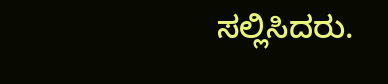ಸಲ್ಲಿಸಿದರು.